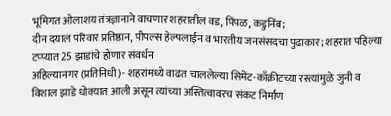भूमिगत ओलाशय तंत्रज्ञानाने वाचणार शहरातील वड, पिंपळ, कडुनिंब;
दीन दयाल परिवार प्रतिष्ठान, पीपल्स हेल्पलाईन व भारतीय जनसंसदचा पुढाकार; शहरात पहिल्या टप्प्यात 25 झाडांचे होणार संवर्धन
अहिल्यानगर (प्रतिनिधी)- शहरांमध्ये वाढत चाललेल्या सिमेंट-काँक्रीटच्या रस्त्यांमुळे जुनी व विशाल झाडे धोक्यात आली असून त्यांच्या अस्तित्वावरच संकट निर्माण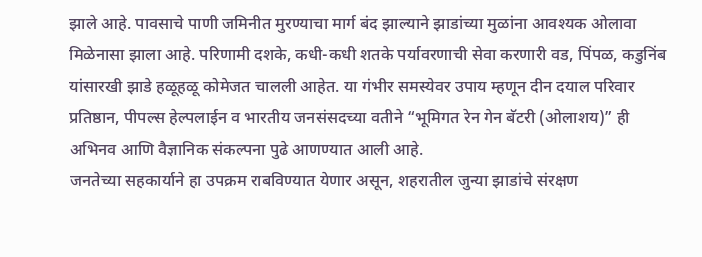झाले आहे. पावसाचे पाणी जमिनीत मुरण्याचा मार्ग बंद झाल्याने झाडांच्या मुळांना आवश्यक ओलावा मिळेनासा झाला आहे. परिणामी दशके, कधी-कधी शतके पर्यावरणाची सेवा करणारी वड, पिंपळ, कडुनिंब यांसारखी झाडे हळूहळू कोमेजत चालली आहेत. या गंभीर समस्येवर उपाय म्हणून दीन दयाल परिवार प्रतिष्ठान, पीपल्स हेल्पलाईन व भारतीय जनसंसदच्या वतीने “भूमिगत रेन गेन बॅटरी (ओलाशय)” ही अभिनव आणि वैज्ञानिक संकल्पना पुढे आणण्यात आली आहे.
जनतेच्या सहकार्याने हा उपक्रम राबविण्यात येणार असून, शहरातील जुन्या झाडांचे संरक्षण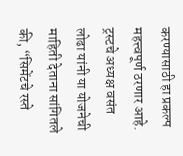करण्यासाठी हा प्रकल्प महत्त्वपूर्ण ठरणार आहे. ट्रस्टचे अध्यक्ष वसंत लोढा यांनी या योजनेची माहिती देताना सांगितले की, “सिमेंटचे रस्ते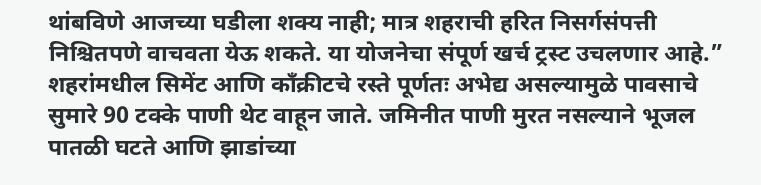थांबविणे आजच्या घडीला शक्य नाही; मात्र शहराची हरित निसर्गसंपत्ती निश्चितपणे वाचवता येऊ शकते. या योजनेचा संपूर्ण खर्च ट्रस्ट उचलणार आहे.”
शहरांमधील सिमेंट आणि काँक्रीटचे रस्ते पूर्णतः अभेद्य असल्यामुळे पावसाचे सुमारे 90 टक्के पाणी थेट वाहून जाते. जमिनीत पाणी मुरत नसल्याने भूजल पातळी घटते आणि झाडांच्या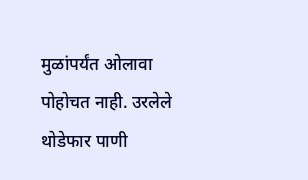मुळांपर्यंत ओलावा पोहोचत नाही. उरलेले थोडेफार पाणी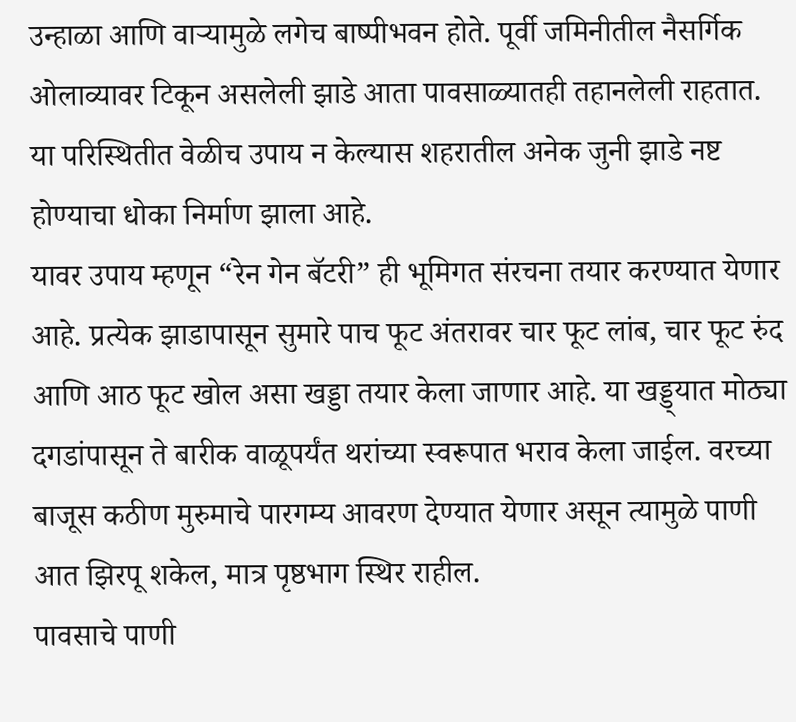उन्हाळा आणि वाऱ्यामुळे लगेच बाष्पीभवन होते. पूर्वी जमिनीतील नैसर्गिक ओलाव्यावर टिकून असलेली झाडे आता पावसाळ्यातही तहानलेली राहतात. या परिस्थितीत वेळीच उपाय न केल्यास शहरातील अनेक जुनी झाडे नष्ट होण्याचा धोका निर्माण झाला आहे.
यावर उपाय म्हणून “रेन गेन बॅटरी” ही भूमिगत संरचना तयार करण्यात येणार आहे. प्रत्येक झाडापासून सुमारे पाच फूट अंतरावर चार फूट लांब, चार फूट रुंद आणि आठ फूट खोल असा खड्डा तयार केला जाणार आहे. या खड्ड्यात मोठ्या दगडांपासून ते बारीक वाळूपर्यंत थरांच्या स्वरूपात भराव केला जाईल. वरच्या बाजूस कठीण मुरुमाचे पारगम्य आवरण देण्यात येणार असून त्यामुळे पाणी आत झिरपू शकेल, मात्र पृष्ठभाग स्थिर राहील.
पावसाचे पाणी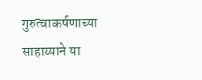गुरुत्वाकर्षणाच्या साहाय्याने या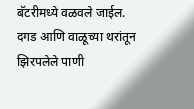बॅटरीमध्ये वळवले जाईल. दगड आणि वाळूच्या थरांतून झिरपलेले पाणी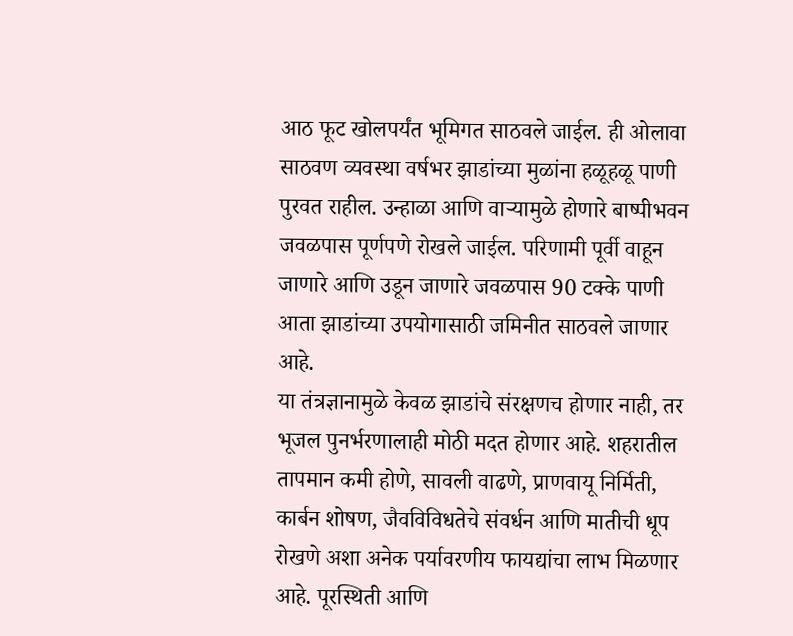आठ फूट खोलपर्यंत भूमिगत साठवले जाईल. ही ओलावा साठवण व्यवस्था वर्षभर झाडांच्या मुळांना हळूहळू पाणी पुरवत राहील. उन्हाळा आणि वाऱ्यामुळे होणारे बाष्पीभवन जवळपास पूर्णपणे रोखले जाईल. परिणामी पूर्वी वाहून जाणारे आणि उडून जाणारे जवळपास 90 टक्के पाणी आता झाडांच्या उपयोगासाठी जमिनीत साठवले जाणार आहे.
या तंत्रज्ञानामुळे केवळ झाडांचे संरक्षणच होणार नाही, तर भूजल पुनर्भरणालाही मोठी मदत होणार आहे. शहरातील तापमान कमी होणे, सावली वाढणे, प्राणवायू निर्मिती, कार्बन शोषण, जैवविविधतेचे संवर्धन आणि मातीची धूप रोखणे अशा अनेक पर्यावरणीय फायद्यांचा लाभ मिळणार आहे. पूरस्थिती आणि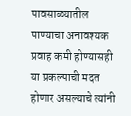पावसाळ्यातील पाण्याचा अनावश्यक प्रवाह कमी होण्यासही या प्रकल्पाची मदत होणार असल्याचे त्यांनी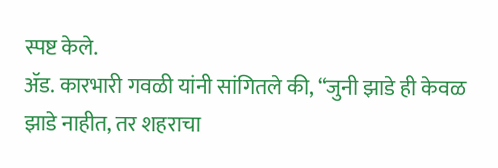स्पष्ट केले.
ॲड. कारभारी गवळी यांनी सांगितले की, “जुनी झाडे ही केवळ झाडे नाहीत, तर शहराचा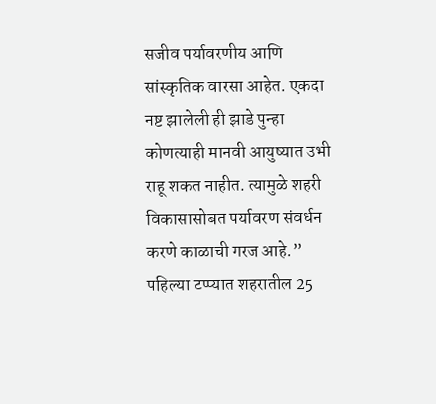सजीव पर्यावरणीय आणि सांस्कृतिक वारसा आहेत. एकदा नष्ट झालेली ही झाडे पुन्हा कोणत्याही मानवी आयुष्यात उभी राहू शकत नाहीत. त्यामुळे शहरी विकासासोबत पर्यावरण संवर्धन करणे काळाची गरज आहे.”
पहिल्या टप्प्यात शहरातील 25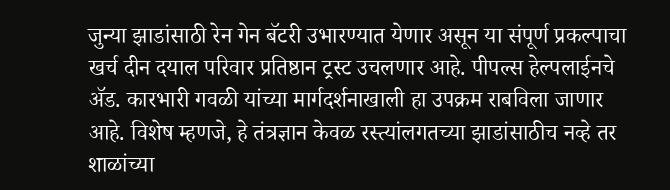जुन्या झाडांसाठी रेन गेन बॅटरी उभारण्यात येणार असून या संपूर्ण प्रकल्पाचा खर्च दीन दयाल परिवार प्रतिष्ठान ट्रस्ट उचलणार आहे. पीपल्स हेल्पलाईनचे ॲड. कारभारी गवळी यांच्या मार्गदर्शनाखाली हा उपक्रम राबविला जाणार आहे. विशेष म्हणजे, हे तंत्रज्ञान केवळ रस्त्यांलगतच्या झाडांसाठीच नव्हे तर शाळांच्या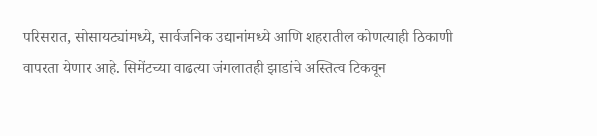परिसरात, सोसायट्यांमध्ये, सार्वजनिक उद्यानांमध्ये आणि शहरातील कोणत्याही ठिकाणी वापरता येणार आहे. सिमेंटच्या वाढत्या जंगलातही झाडांचे अस्तित्व टिकवून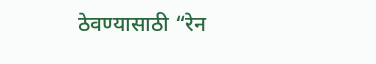ठेवण्यासाठी “रेन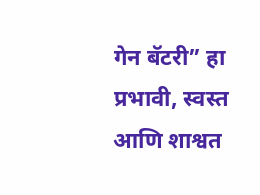गेन बॅटरी” हा प्रभावी, स्वस्त आणि शाश्वत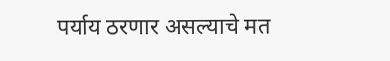पर्याय ठरणार असल्याचे मत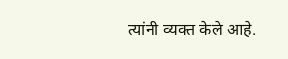त्यांनी व्यक्त केले आहे.